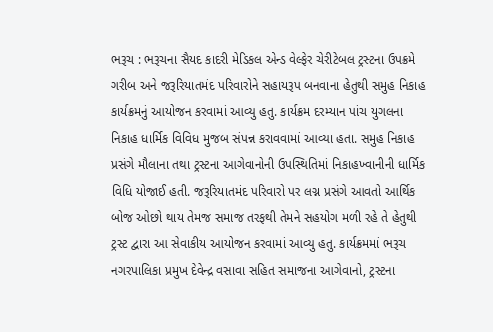ભરૂચ : ભરૂચના સૈયદ કાદરી મેડિકલ એન્ડ વેલ્ફેર ચેરીટેબલ ટ્રસ્ટના ઉપક્રમે ગરીબ અને જરૂરિયાતમંદ પરિવારોને સહાયરૂપ બનવાના હેતુથી સમુહ નિકાહ કાર્યક્રમનું આયોજન કરવામાં આવ્યુ હતુ. કાર્યક્રમ દરમ્યાન પાંચ યુગલના નિકાહ ધાર્મિક વિવિધ મુજબ સંપન્ન કરાવવામાં આવ્યા હતા. સમુહ નિકાહ પ્રસંગે મૌલાના તથા ટ્રસ્ટના આગેવાનોની ઉપસ્થિતિમાં નિકાહખ્વાનીની ધાર્મિક વિધિ યોજાઈ હતી. જરૂરિયાતમંદ પરિવારો પર લગ્ન પ્રસંગે આવતો આર્થિક બોજ ઓછો થાય તેમજ સમાજ તરફથી તેમને સહયોગ મળી રહે તે હેતુથી ટ્રસ્ટ દ્વારા આ સેવાકીય આયોજન કરવામાં આવ્યુ હતુ. કાર્યક્રમમાં ભરૂચ નગરપાલિકા પ્રમુખ દેવેન્દ્ર વસાવા સહિત સમાજના આગેવાનો, ટ્રસ્ટના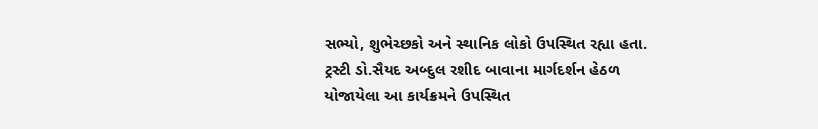સભ્યો, શુભેચ્છકો અને સ્થાનિક લોકો ઉપસ્થિત રહ્યા હતા. ટ્રસ્ટી ડો.સૈયદ અબ્દુલ રશીદ બાવાના માર્ગદર્શન હેઠળ યોજાયેલા આ કાર્યક્રમને ઉપસ્થિત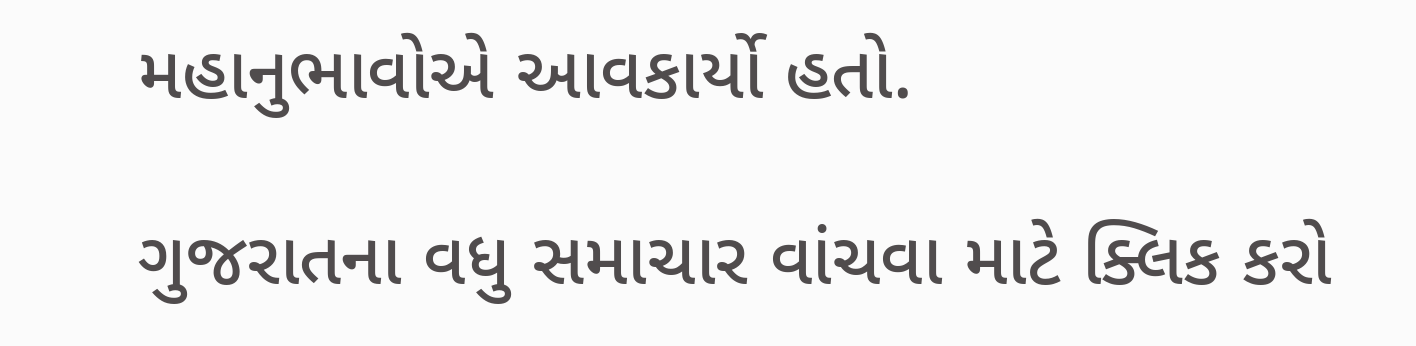મહાનુભાવોએ આવકાર્યો હતો.

ગુજરાતના વધુ સમાચાર વાંચવા માટે ક્લિક કરો